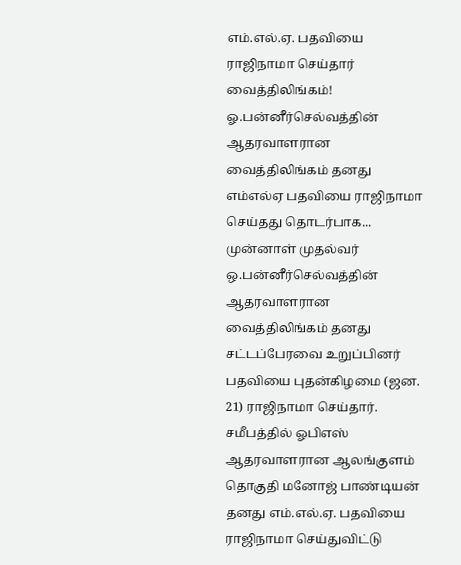எம்.எல்.ஏ. பதவியை ராஜிநாமா செய்தார் வைத்திலிங்கம்!
ஓ.பன்னீர்செல்வத்தின் ஆதரவாளரான வைத்திலிங்கம் தனது எம்எல்ஏ பதவியை ராஜிநாமா செய்தது தொடர்பாக...
முன்னாள் முதல்வர் ஒ.பன்னீர்செல்வத்தின் ஆதரவாளரான வைத்திலிங்கம் தனது சட்டப்பேரவை உறுப்பினர் பதவியை புதன்கிழமை (ஜன. 21) ராஜிநாமா செய்தார்.
சமீபத்தில் ஓபிஎஸ் ஆதரவாளரான ஆலங்குளம் தொகுதி மனோஜ் பாண்டியன் தனது எம்.எல்.ஏ. பதவியை ராஜிநாமா செய்துவிட்டு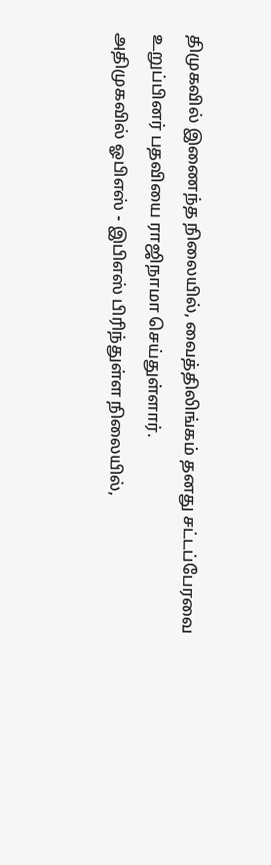திமுகவில் இணைந்த நிலையில், வைத்திலிங்கம் தனது சட்டப்பேரவை உறுப்பினர் பதவியை ராஜிநாமா செய்துள்ளார்.
அதிமுகவில் ஓபிஎஸ் - இபிஎஸ் பிரிந்துள்ள நிலையில்,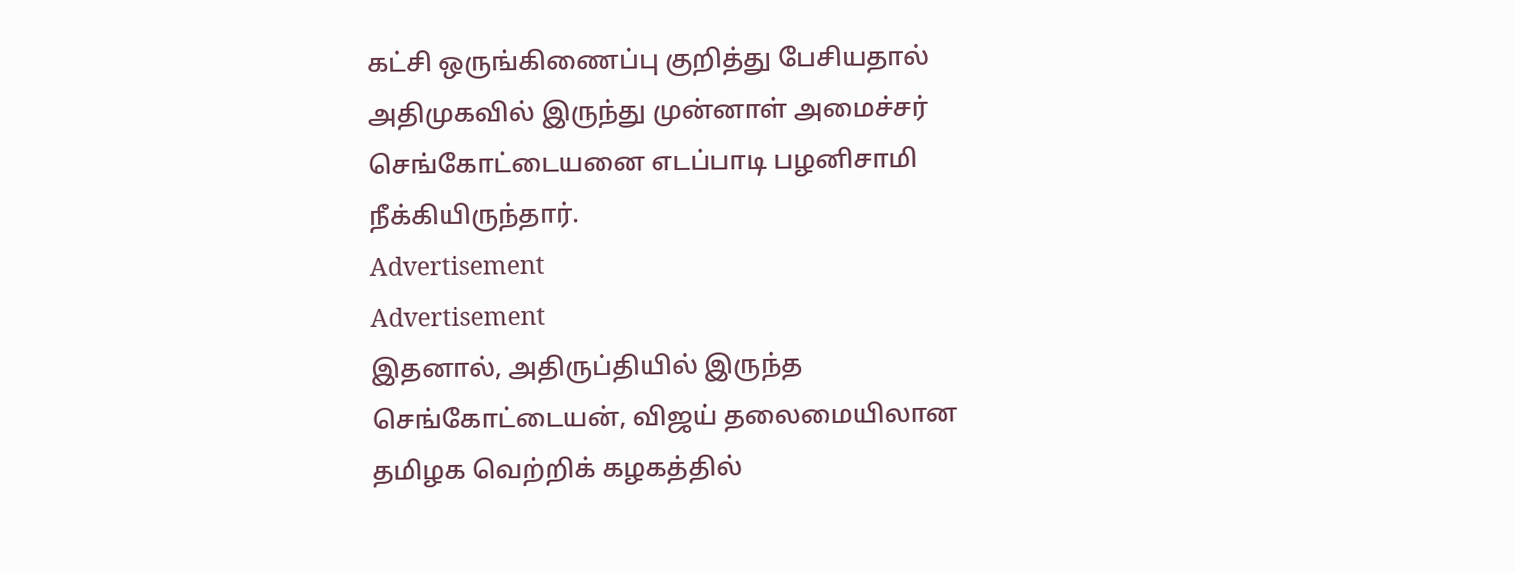கட்சி ஒருங்கிணைப்பு குறித்து பேசியதால் அதிமுகவில் இருந்து முன்னாள் அமைச்சர் செங்கோட்டையனை எடப்பாடி பழனிசாமி நீக்கியிருந்தார்.
Advertisement
Advertisement
இதனால், அதிருப்தியில் இருந்த செங்கோட்டையன், விஜய் தலைமையிலான தமிழக வெற்றிக் கழகத்தில்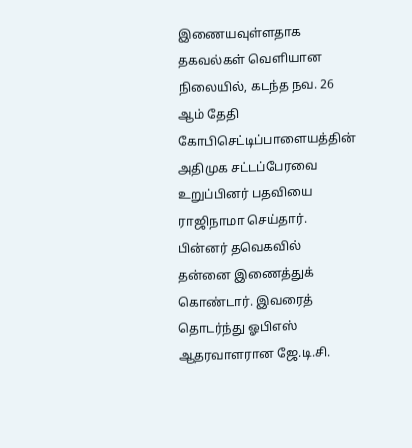இணையவுள்ளதாக தகவல்கள் வெளியான நிலையில், கடந்த நவ. 26 ஆம் தேதி கோபிசெட்டிப்பாளையத்தின் அதிமுக சட்டப்பேரவை உறுப்பினர் பதவியை ராஜிநாமா செய்தார். பின்னர் தவெகவில் தன்னை இணைத்துக் கொண்டார். இவரைத் தொடர்ந்து ஓபிஎஸ் ஆதரவாளரான ஜே.டி.சி.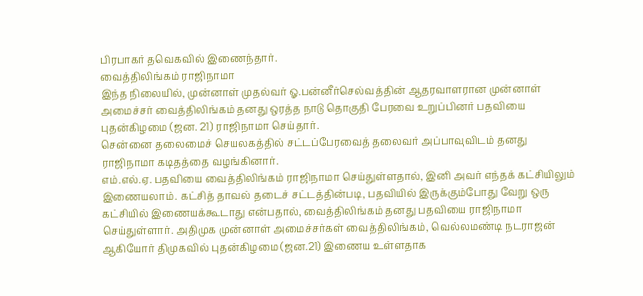பிரபாகர் தவெகவில் இணைந்தார்.
வைத்திலிங்கம் ராஜிநாமா
இந்த நிலையில், முன்னாள் முதல்வர் ஓ.பன்னீர்செல்வத்தின் ஆதரவாளரான முன்னாள் அமைச்சர் வைத்திலிங்கம் தனது ஒரத்த நாடு தொகுதி பேரவை உறுப்பினர் பதவியை புதன்கிழமை (ஜன. 21) ராஜிநாமா செய்தார்.
சென்னை தலைமைச் செயலகத்தில் சட்டப்பேரவைத் தலைவர் அப்பாவுவிடம் தனது ராஜிநாமா கடிதத்தை வழங்கினார்.
எம்.எல்.ஏ. பதவியை வைத்திலிங்கம் ராஜிநாமா செய்துள்ளதால், இனி அவர் எந்தக் கட்சியிலும் இணையலாம். கட்சித் தாவல் தடைச் சட்டத்தின்படி, பதவியில் இருக்கும்போது வேறு ஒரு கட்சியில் இணையக்கூடாது என்பதால், வைத்திலிங்கம் தனது பதவியை ராஜிநாமா செய்துள்ளார். அதிமுக முன்னாள் அமைச்சர்கள் வைத்திலிங்கம், வெல்லமண்டி நடராஜன் ஆகியோர் திமுகவில் புதன்கிழமை (ஜன.21) இணைய உள்ளதாக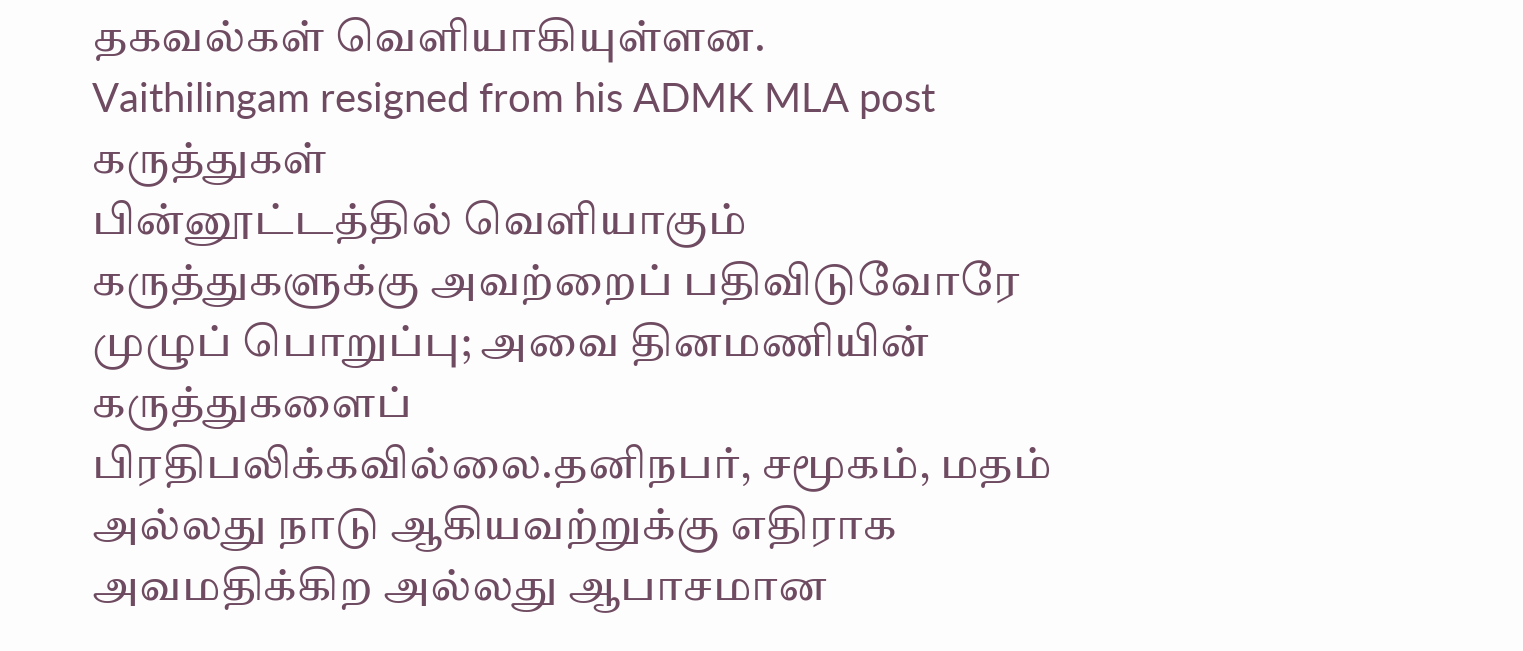தகவல்கள் வெளியாகியுள்ளன.
Vaithilingam resigned from his ADMK MLA post
கருத்துகள்
பின்னூட்டத்தில் வெளியாகும் கருத்துகளுக்கு அவற்றைப் பதிவிடுவோரே முழுப் பொறுப்பு; அவை தினமணியின் கருத்துகளைப் பிரதிபலிக்கவில்லை.தனிநபர், சமூகம், மதம் அல்லது நாடு ஆகியவற்றுக்கு எதிராக அவமதிக்கிற அல்லது ஆபாசமான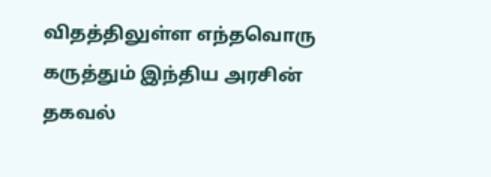விதத்திலுள்ள எந்தவொரு கருத்தும் இந்திய அரசின் தகவல்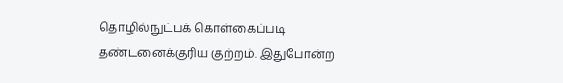தொழில்நுட்பக் கொள்கைப்படி தண்டனைக்குரிய குற்றம். இதுபோன்ற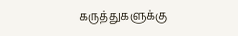கருத்துகளுக்கு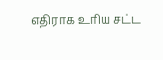எதிராக உரிய சட்ட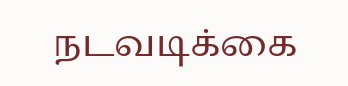நடவடிக்கை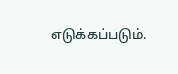எடுக்கப்படும்.